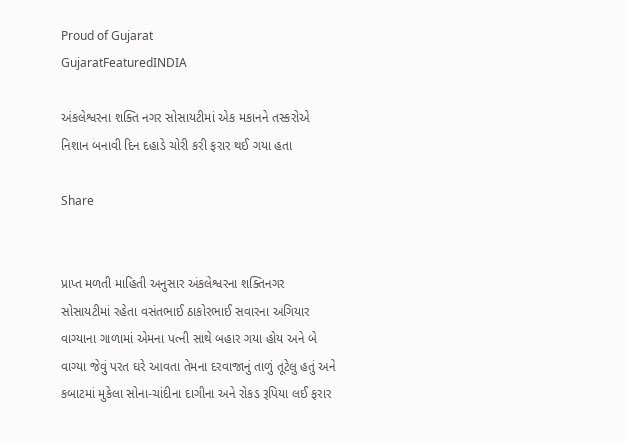Proud of Gujarat
GujaratFeaturedINDIA

અંકલેશ્વરના શક્તિ નગર સોસાયટીમાં એક મકાનને તસ્કરોએ નિશાન બનાવી દિન દહાડે ચોરી કરી ફરાર થઈ ગયા હતા

Share


પ્રાપ્ત મળતી માહિતી અનુસાર અંકલેશ્વરના શક્તિનગર સોસાયટીમાં રહેતા વસંતભાઈ ઠાકોરભાઈ સવારના અગિયાર વાગ્યાના ગાળામાં એમના પત્ની સાથે બહાર ગયા હોય અને બે વાગ્યા જેવું પરત ઘરે આવતા તેમના દરવાજાનું તાળું તૂટેલુ હતું અને કબાટમાં મુકેલા સોના-ચાંદીના દાગીના અને રોકડ રૂપિયા લઈ ફરાર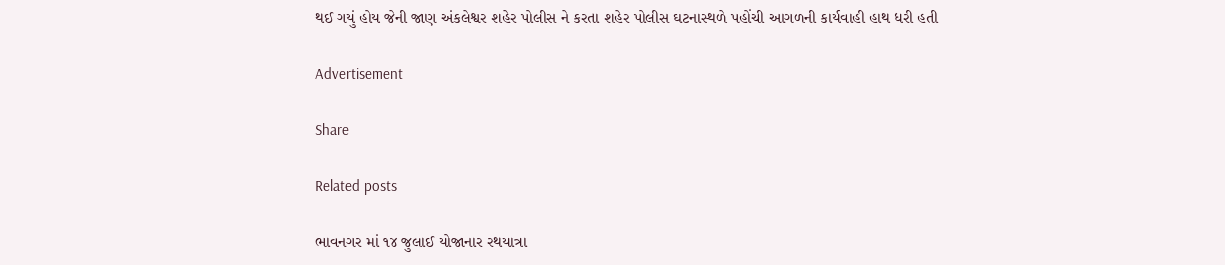થઈ ગયું હોય જેની જાણ અંકલેશ્વર શહેર પોલીસ ને કરતા શહેર પોલીસ ઘટનાસ્થળે પહોંચી આગળની કાર્યવાહી હાથ ધરી હતી

Advertisement

Share

Related posts

ભાવનગર માં ૧૪ જુલાઈ યોજાનાર રથયાત્રા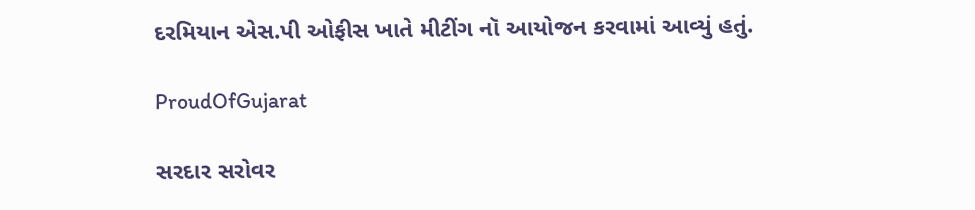દરમિયાન એસ.પી ઓફીસ ખાતે મીટીંગ નૉ આયોજન કરવામાં આવ્યું હતું.

ProudOfGujarat

સરદાર સરોવર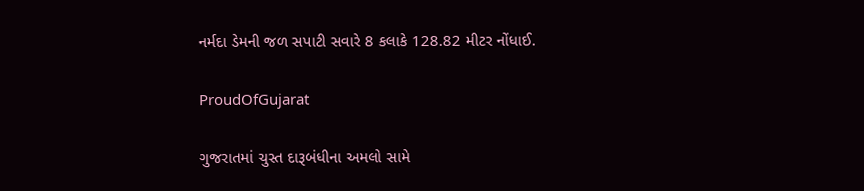નર્મદા ડેમની જળ સપાટી સવારે 8 કલાકે 128.82 મીટર નોંધાઈ.

ProudOfGujarat

ગુજરાતમાં ચુસ્ત દારૂબંધીના અમલો સામે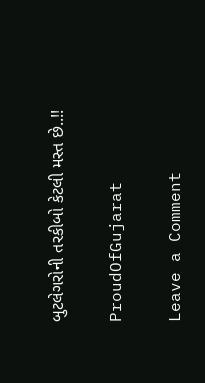બુટલેગરોની તરકીબો કેટલી મસ્ત છે..!!

ProudOfGujarat

Leave a Comment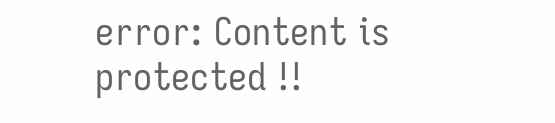error: Content is protected !!